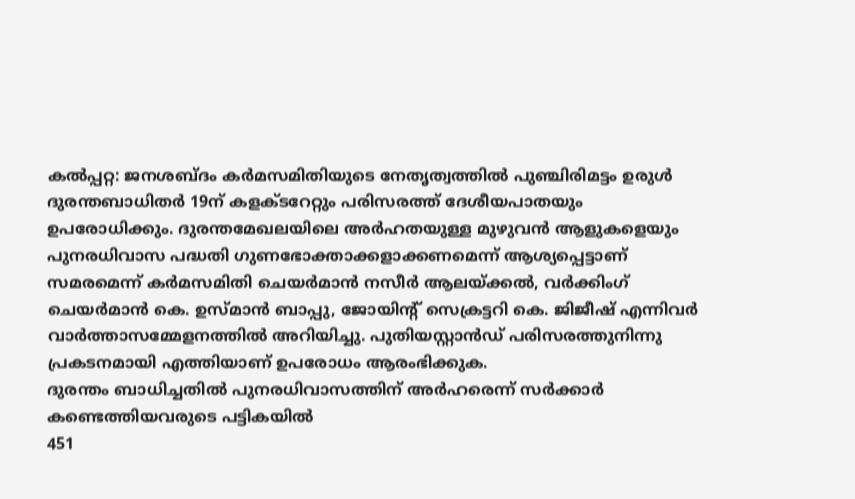കല്‍പ്പറ്റ: ജനശബ്ദം കര്‍മസമിതിയുടെ നേതൃത്വത്തില്‍ പുഞ്ചിരിമട്ടം ഉരുള്‍ ദുരന്തബാധിതര്‍ 19ന് കളക്ടറേറ്റും പരിസരത്ത് ദേശീയപാതയും ഉപരോധിക്കും. ദുരന്തമേഖലയിലെ അര്‍ഹതയുള്ള മുഴുവന്‍ ആളുകളെയും പുനരധിവാസ പദ്ധതി ഗുണഭോക്താക്കളാക്കണമെന്ന് ആശ്യപ്പെട്ടാണ് സമരമെന്ന് കര്‍മസമിതി ചെയര്‍മാന്‍ നസീര്‍ ആലയ്ക്കല്‍, വര്‍ക്കിംഗ് ചെയര്‍മാന്‍ കെ. ഉസ്മാന്‍ ബാപ്പു, ജോയിന്റ് സെക്രട്ടറി കെ. ജിജീഷ് എന്നിവര്‍ വാര്‍ത്താസമ്മേളനത്തില്‍ അറിയിച്ചു. പുതിയസ്റ്റാന്‍ഡ് പരിസരത്തുനിന്നു പ്രകടനമായി എത്തിയാണ് ഉപരോധം ആരംഭിക്കുക.
ദുരന്തം ബാധിച്ചതില്‍ പുനരധിവാസത്തിന് അര്‍ഹരെന്ന് സര്‍ക്കാര്‍ കണ്ടെത്തിയവരുടെ പട്ടികയില്‍
451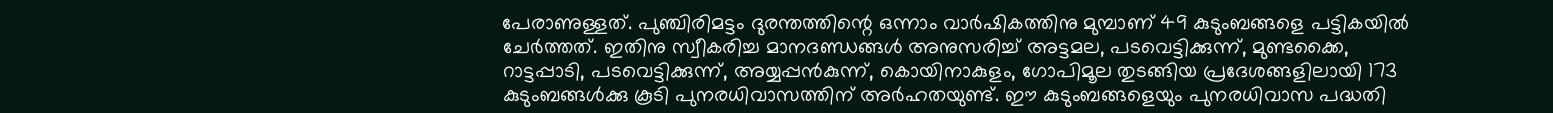പേരാണുള്ളത്. പുഞ്ചിരിമട്ടം ദുരന്തത്തിന്റെ ഒന്നാം വാര്‍ഷികത്തിനു മുമ്പാണ് 49 കുടുംബങ്ങളെ പട്ടികയില്‍ ചേര്‍ത്തത്. ഇതിനു സ്വീകരിച്ച മാനദണ്ഡങ്ങള്‍ അനുസരിച്ച് അട്ടമല, പടവെട്ടിക്കുന്ന്, മുണ്ടക്കൈ, റാട്ടപ്പാടി, പടവെട്ടിക്കുന്ന്, അയ്യപ്പന്‍കുന്ന്, കൊയിനാകുളം, ഗോപിമൂല തുടങ്ങിയ പ്രദേശങ്ങളിലായി 173 കുടുംബങ്ങള്‍ക്കു കൂടി പുനരധിവാസത്തിന് അര്‍ഹതയുണ്ട്. ഈ കുടുംബങ്ങളെയും പുനരധിവാസ പദ്ധതി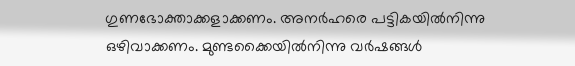ഗുണഭോക്താക്കളാക്കണം. അനര്‍ഹരെ പട്ടികയില്‍നിന്നു ഒഴിവാക്കണം. മുണ്ടക്കൈയില്‍നിന്നു വര്‍ഷങ്ങള്‍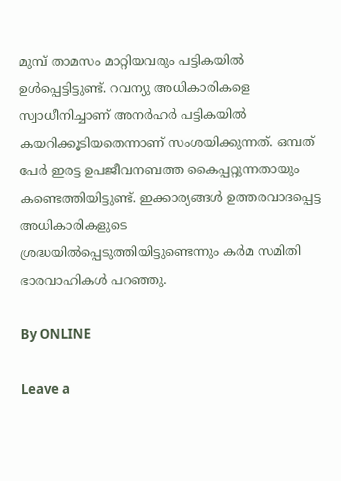മുമ്പ് താമസം മാറ്റിയവരും പട്ടികയില്‍ ഉള്‍പ്പെട്ടിട്ടുണ്ട്. റവന്യു അധികാരികളെ സ്വാധീനിച്ചാണ് അനര്‍ഹര്‍ പട്ടികയില്‍ കയറിക്കൂടിയതെന്നാണ് സംശയിക്കുന്നത്. ഒമ്പത് പേര്‍ ഇരട്ട ഉപജീവനബത്ത കൈപ്പറ്റുന്നതായും കണ്ടെത്തിയിട്ടുണ്ട്. ഇക്കാര്യങ്ങള്‍ ഉത്തരവാദപ്പെട്ട അധികാരികളുടെ ശ്രദ്ധയില്‍പ്പെടുത്തിയിട്ടുണ്ടെന്നും കര്‍മ സമിതി ഭാരവാഹികള്‍ പറഞ്ഞു.

By ONLINE

Leave a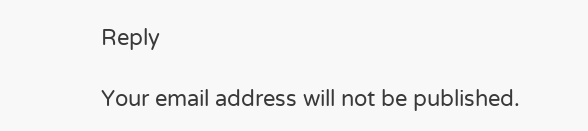Reply

Your email address will not be published.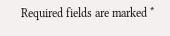Required fields are marked *